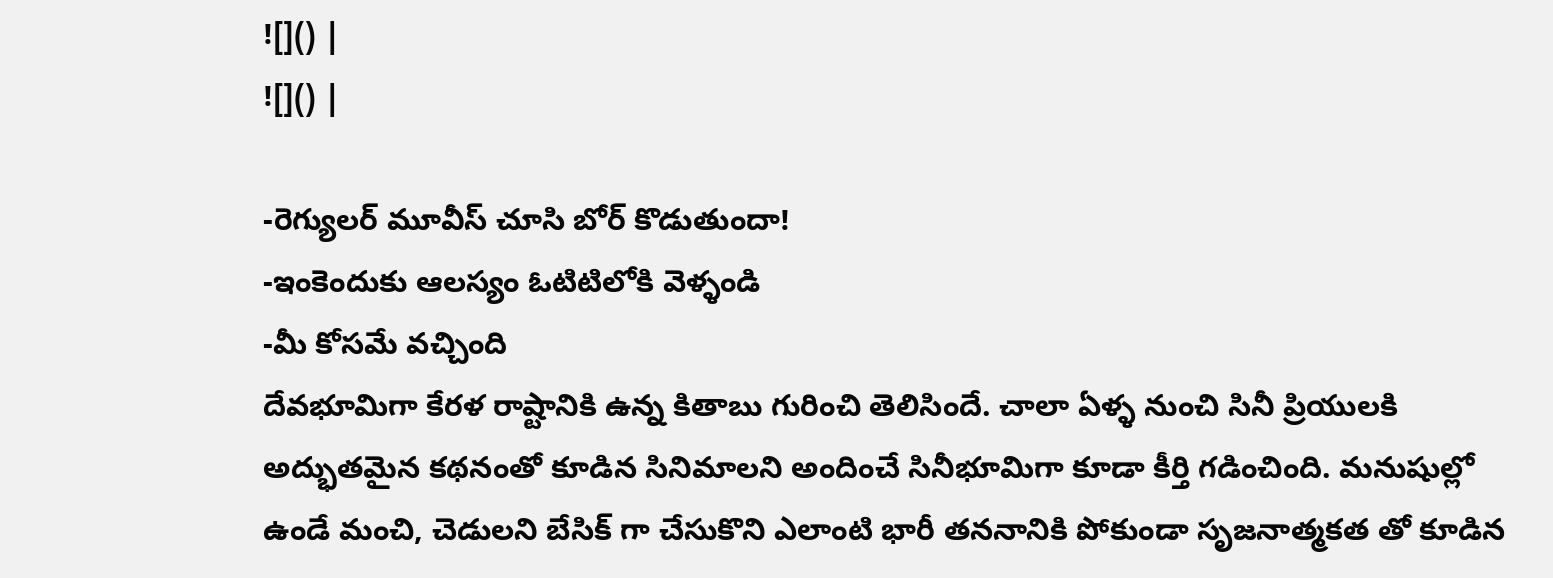![]() |
![]() |

-రెగ్యులర్ మూవీస్ చూసి బోర్ కొడుతుందా!
-ఇంకెందుకు ఆలస్యం ఓటిటిలోకి వెళ్ళండి
-మీ కోసమే వచ్చింది
దేవభూమిగా కేరళ రాష్టానికి ఉన్న కితాబు గురించి తెలిసిందే. చాలా ఏళ్ళ నుంచి సినీ ప్రియులకి అద్భుతమైన కథనంతో కూడిన సినిమాలని అందించే సినీభూమిగా కూడా కీర్తి గడించింది. మనుషుల్లో ఉండే మంచి, చెడులని బేసిక్ గా చేసుకొని ఎలాంటి భారీ తననానికి పోకుండా సృజనాత్మకత తో కూడిన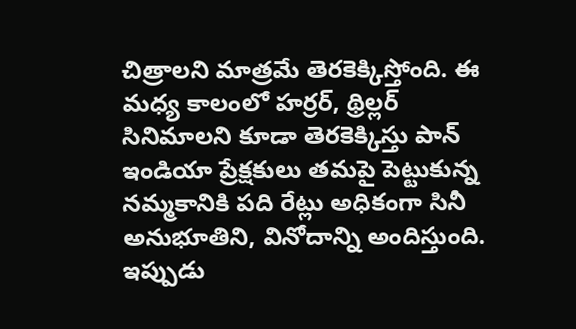చిత్రాలని మాత్రమే తెరకెక్కిస్తోంది. ఈ మధ్య కాలంలో హర్రర్, థ్రిల్లర్ సినిమాలని కూడా తెరకెక్కిస్తు పాన్ ఇండియా ప్రేక్షకులు తమపై పెట్టుకున్న నమ్మకానికి పది రేట్లు అధికంగా సినీ అనుభూతిని, వినోదాన్ని అందిస్తుంది. ఇప్పుడు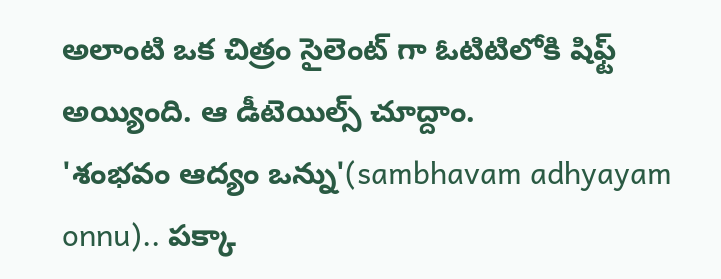అలాంటి ఒక చిత్రం సైలెంట్ గా ఓటిటిలోకి షిఫ్ట్ అయ్యింది. ఆ డీటెయిల్స్ చూద్దాం.
'శంభవం ఆద్యం ఒన్ను'(sambhavam adhyayam onnu).. పక్కా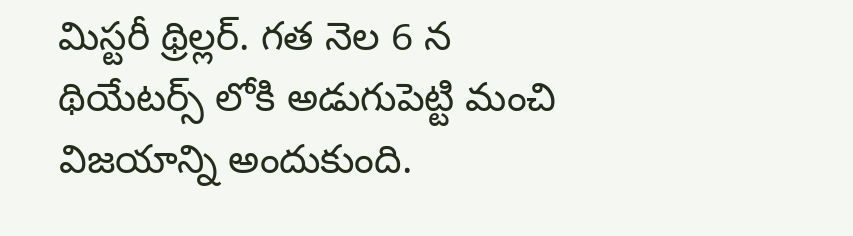మిస్టరీ థ్రిల్లర్. గత నెల 6 న థియేటర్స్ లోకి అడుగుపెట్టి మంచి విజయాన్ని అందుకుంది.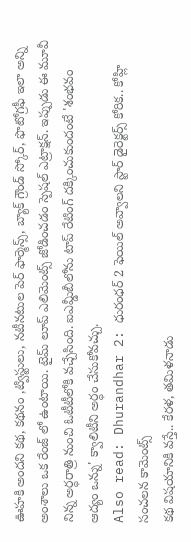ఊహకి అందని కథ, కథనం ,ట్విస్టులు, నటీనటుల పెర్ ఫార్మెన్స్, బ్యాక్ గ్రౌండ్ స్కోర్, ఫొటోగ్రఫీ ఇలా అన్ని అంశాలు ఒక రేంజ్ లో ఉంటాయి. టైమ్ లూప్ ఎలిమెంట్స్ జోడించడం స్పెషల్ ఎట్రాక్షన్. ఇప్పుడు ఈ మూవీ నిన్న అర్ధరాత్రి నుంచి ఓటీటీలోకి వచ్చేసింది. ఐఎమ్డీబీలోను టాప్ రేటింగ్ దక్కించుకుందంటే 'శంభవం ఆద్యం ఒన్ను' క్వాలిటీని అర్ధం చేసుకోవచ్చు.
Also read: Dhurandhar 2: ధురంధర్ 2 ఫెయిల్ అవ్వాలని స్టార్ డైరెక్టర్స్ కోరిక.. కోహ్లి సంచలన కామెంట్స్
కథ విషయానికి వస్తే.. కేరళ, తమిళనాడు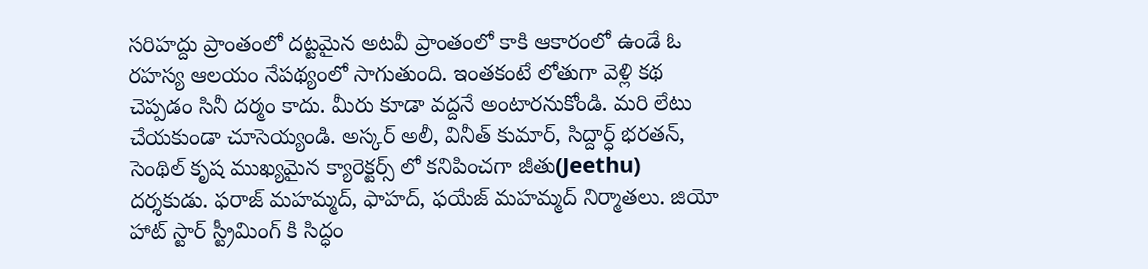సరిహద్దు ప్రాంతంలో దట్టమైన అటవీ ప్రాంతంలో కాకి ఆకారంలో ఉండే ఓ రహస్య ఆలయం నేపథ్యంలో సాగుతుంది. ఇంతకంటే లోతుగా వెళ్లి కథ చెప్పడం సినీ దర్మం కాదు. మీరు కూడా వద్దనే అంటారనుకోండి. మరి లేటు చేయకుండా చూసెయ్యండి. అస్కర్ అలీ, వినీత్ కుమార్, సిద్దార్ధ్ భరతన్, సెంథిల్ కృష ముఖ్యమైన క్యారెక్టర్స్ లో కనిపించగా జీతు(Jeethu) దర్శకుడు. ఫరాజ్ మహమ్మద్, ఫాహద్, ఫయేజ్ మహమ్మద్ నిర్మాతలు. జియో హాట్ స్టార్ స్ట్రీమింగ్ కి సిద్ధం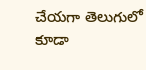చేయగా తెలుగులో కూడా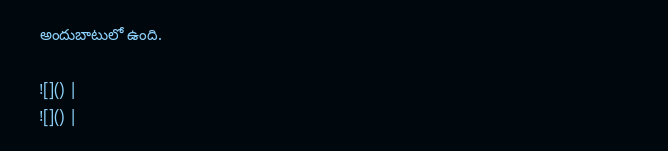అందుబాటులో ఉంది.

![]() |
![]() |